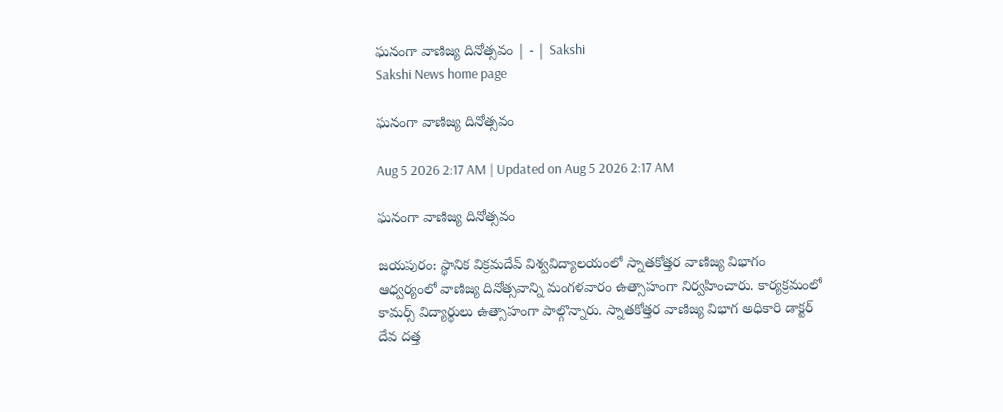ఘనంగా వాణిజ్య దినోత్సవం | - | Sakshi
Sakshi News home page

ఘనంగా వాణిజ్య దినోత్సవం

Aug 5 2026 2:17 AM | Updated on Aug 5 2026 2:17 AM

ఘనంగా వాణిజ్య దినోత్సవం

జయపురం: స్థానిక విక్రమదేవ్‌ విశ్వవిద్యాలయంలో స్నాతకోత్తర వాణిజ్య విభాగం ఆధ్వర్యంలో వాణిజ్య దినోత్సవాన్ని మంగళవారం ఉత్సాహంగా నిర్వహించారు. కార్యక్రమంలో కామర్స్‌ విద్యార్థులు ఉత్సాహంగా పాల్గొన్నారు. స్నాతకోత్తర వాణిజ్య విభాగ అధికారి డాక్టర్‌ దేవ దత్త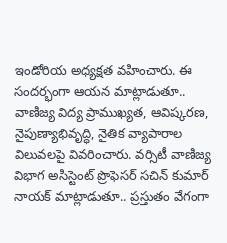ఇండోరియ అధ్యక్షత వహించారు. ఈ సందర్భంగా ఆయన మాట్లాడుతూ.. వాణిజ్య విద్య ప్రాముఖ్యత, ఆవిష్కరణ, నైపుణ్యాభివృద్ధి, నైతిక వ్యాపారాల విలువలపై వివరించారు. వర్సిటీ వాణిజ్య విభాగ అసిస్టెంట్‌ ప్రొఫెసర్‌ సచిన్‌ కుమార్‌ నాయక్‌ మాట్లాడుతూ.. ప్రస్తుతం వేగంగా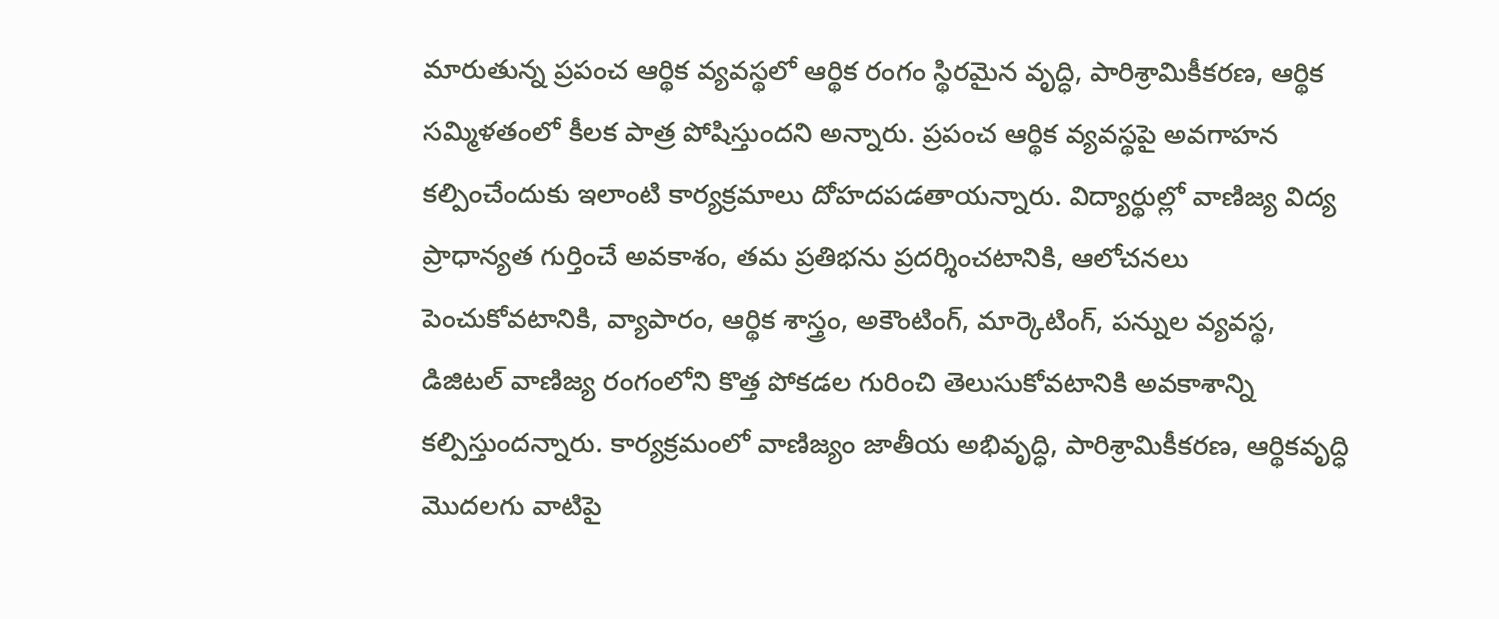మారుతున్న ప్రపంచ ఆర్థిక వ్యవస్థలో ఆర్థిక రంగం స్థిరమైన వృద్ధి, పారిశ్రామికీకరణ, ఆర్థిక సమ్మిళతంలో కీలక పాత్ర పోషిస్తుందని అన్నారు. ప్రపంచ ఆర్థిక వ్యవస్థపై అవగాహన కల్పించేందుకు ఇలాంటి కార్యక్రమాలు దోహదపడతాయన్నారు. విద్యార్థుల్లో వాణిజ్య విద్య ప్రాధాన్యత గుర్తించే అవకాశం, తమ ప్రతిభను ప్రదర్శించటానికి, ఆలోచనలు పెంచుకోవటానికి, వ్యాపారం, ఆర్థిక శాస్త్రం, అకౌంటింగ్‌, మార్కెటింగ్‌, పన్నుల వ్యవస్థ, డిజిటల్‌ వాణిజ్య రంగంలోని కొత్త పోకడల గురించి తెలుసుకోవటానికి అవకాశాన్ని కల్పిస్తుందన్నారు. కార్యక్రమంలో వాణిజ్యం జాతీయ అభివృద్ధి, పారిశ్రామికీకరణ, ఆర్థికవృద్ధి మొదలగు వాటిపై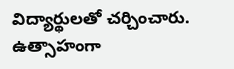విద్యార్థులతో చర్చించారు. ఉత్సాహంగా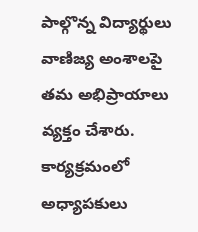పాల్గొన్న విద్యార్థులు వాణిజ్య అంశాలపై తమ అభిప్రాయాలు వ్యక్తం చేశారు. కార్యక్రమంలో అధ్యాపకులు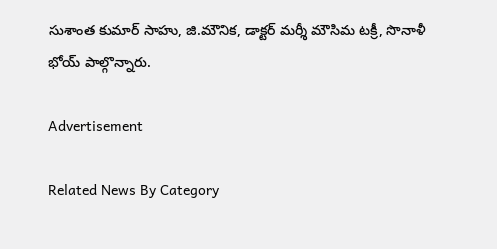సుశాంత కుమార్‌ సాహు, జి.మౌనిక, డాక్టర్‌ మర్శీ మౌసిమ టక్రీ, సొనాళీ భోయ్‌ పాల్గొన్నారు.

Advertisement

Related News By Category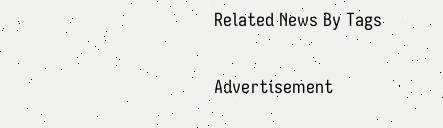Related News By Tags

Advertisement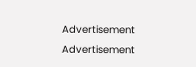Advertisement
Advertisement